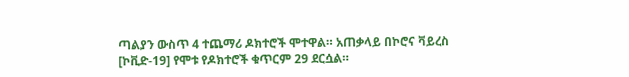ጣልያን ውስጥ 4 ተጨማሪ ዶክተሮች ሞተዋል። አጠቃላይ በኮሮና ቫይረስ [ኮቪድ-19] የሞቱ የዶክተሮች ቁጥርም 29 ደርሷል።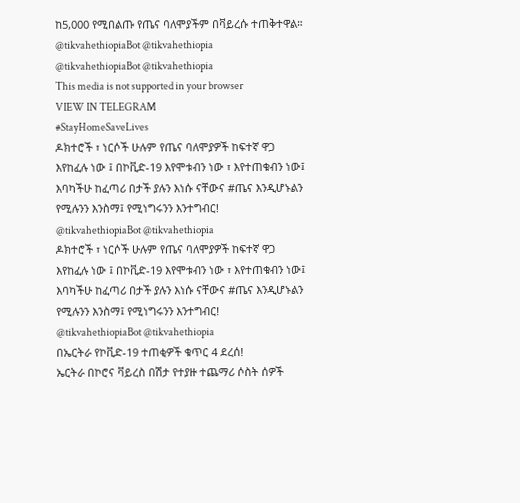ከ5,000 የሚበልጡ የጤና ባለሞያችም በቫይረሱ ተጠቅተዋል።
@tikvahethiopiaBot @tikvahethiopia
@tikvahethiopiaBot @tikvahethiopia
This media is not supported in your browser
VIEW IN TELEGRAM
#StayHomeSaveLives
ዶክተሮች ፣ ነርሶች ሁሉም የጤና ባለሞያዎች ከፍተኛ ዋጋ እየከፈሉ ነው ፤ በኮቪድ-19 እየሞቱብን ነው ፣ እየተጠቁብን ነው፤ እባካችሁ ከፈጣሪ በታች ያሉን እነሱ ናቸውና #ጤና እንዲሆኑልን የሚሉንን እንስማ፤ የሚነግሩንን እንተግብር!
@tikvahethiopiaBot @tikvahethiopia
ዶክተሮች ፣ ነርሶች ሁሉም የጤና ባለሞያዎች ከፍተኛ ዋጋ እየከፈሉ ነው ፤ በኮቪድ-19 እየሞቱብን ነው ፣ እየተጠቁብን ነው፤ እባካችሁ ከፈጣሪ በታች ያሉን እነሱ ናቸውና #ጤና እንዲሆኑልን የሚሉንን እንስማ፤ የሚነግሩንን እንተግብር!
@tikvahethiopiaBot @tikvahethiopia
በኤርትራ የኮቪድ-19 ተጠቂዎች ቁጥር 4 ደረሰ!
ኤርትራ በኮሮና ቫይረስ በሽታ የተያዙ ተጨማሪ ሶስት ሰዎች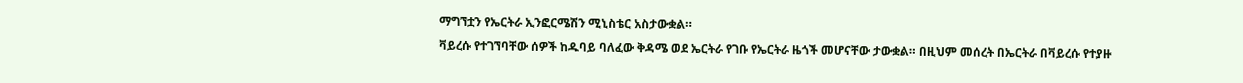ማግኘቷን የኤርትራ ኢንፎርሜሽን ሚኒስቴር አስታውቋል።
ቫይረሱ የተገኘባቸው ሰዎች ከዱባይ ባለፈው ቅዳሜ ወደ ኤርትራ የገቡ የኤርትራ ዜጎች መሆናቸው ታውቋል። በዚህም መሰረት በኤርትራ በቫይረሱ የተያዙ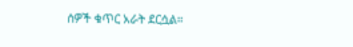ሰዎች ቁጥር አራት ደርሷል።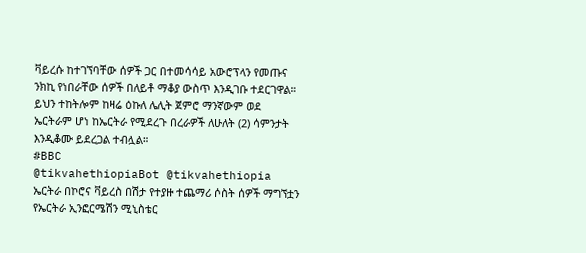ቫይረሱ ከተገኘባቸው ሰዎች ጋር በተመሳሳይ አውሮፕላን የመጡና ንክኪ የነበራቸው ሰዎች በለይቶ ማቆያ ውስጥ እንዲገቡ ተደርገዋል።
ይህን ተከትሎም ከዛሬ ዕኩለ ሌሊት ጀምሮ ማንኛውም ወደ ኤርትራም ሆነ ከኤርትራ የሚደረጉ በረራዎች ለሁለት (2) ሳምንታት እንዲቆሙ ይደረጋል ተብሏል።
#BBC
@tikvahethiopiaBot @tikvahethiopia
ኤርትራ በኮሮና ቫይረስ በሽታ የተያዙ ተጨማሪ ሶስት ሰዎች ማግኘቷን የኤርትራ ኢንፎርሜሽን ሚኒስቴር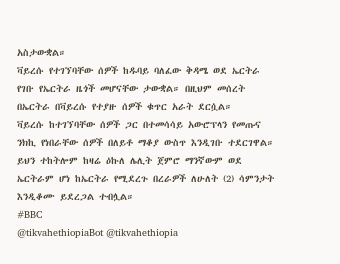አስታውቋል።
ቫይረሱ የተገኘባቸው ሰዎች ከዱባይ ባለፈው ቅዳሜ ወደ ኤርትራ የገቡ የኤርትራ ዜጎች መሆናቸው ታውቋል። በዚህም መሰረት በኤርትራ በቫይረሱ የተያዙ ሰዎች ቁጥር አራት ደርሷል።
ቫይረሱ ከተገኘባቸው ሰዎች ጋር በተመሳሳይ አውሮፕላን የመጡና ንክኪ የነበራቸው ሰዎች በለይቶ ማቆያ ውስጥ እንዲገቡ ተደርገዋል።
ይህን ተከትሎም ከዛሬ ዕኩለ ሌሊት ጀምሮ ማንኛውም ወደ ኤርትራም ሆነ ከኤርትራ የሚደረጉ በረራዎች ለሁለት (2) ሳምንታት እንዲቆሙ ይደረጋል ተብሏል።
#BBC
@tikvahethiopiaBot @tikvahethiopia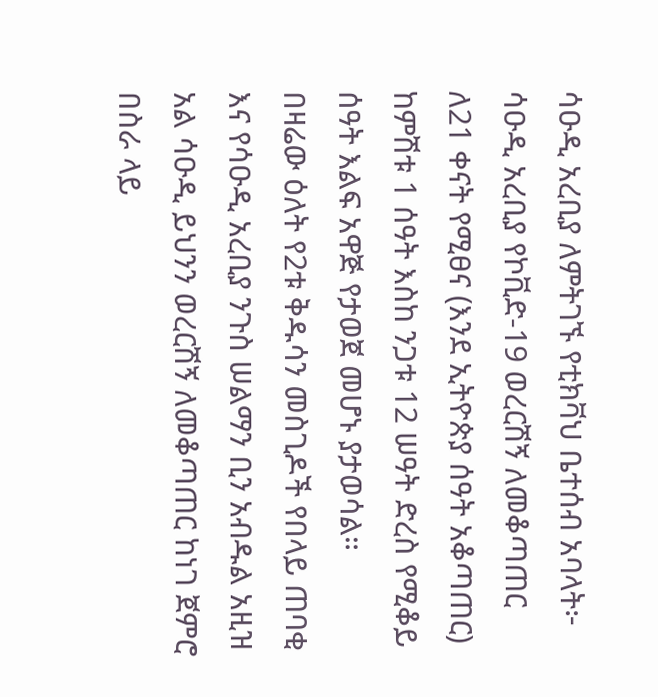ሳዑዲ አረቢያ ለምትገኙ የቲክቫህ ቤተሰብ አባላት፦
ሳዑዲ አረቢያ የኮቪድ-19 ወረርሽኝ ለመቆጣጠር ለ21 ቀናት የሚፀና (እንደ ኢትዮጵያ ሰዓት አቆጣጠር) ከምሽቱ 1 ሰዓት እስከ ንጋቱ 12 ሠዓት ድረስ የሚቆይ ሰዓት እልፍ አዋጅ የታወጀ መሆኑ ያታወሳል።
በዛሬው ዕለት የ2ቱ ቅዱሳን መስጊዶች የበላይ ጠባቂ እና የሳዑዲ አረቢያ ንጉስ ሠልማን ቢን አብዱል አዚዝ አል ሳዑዲ ይህንን ወረርሽኝ ለመቆጣጠር ከነገ ጀምሮ በስራ ላይ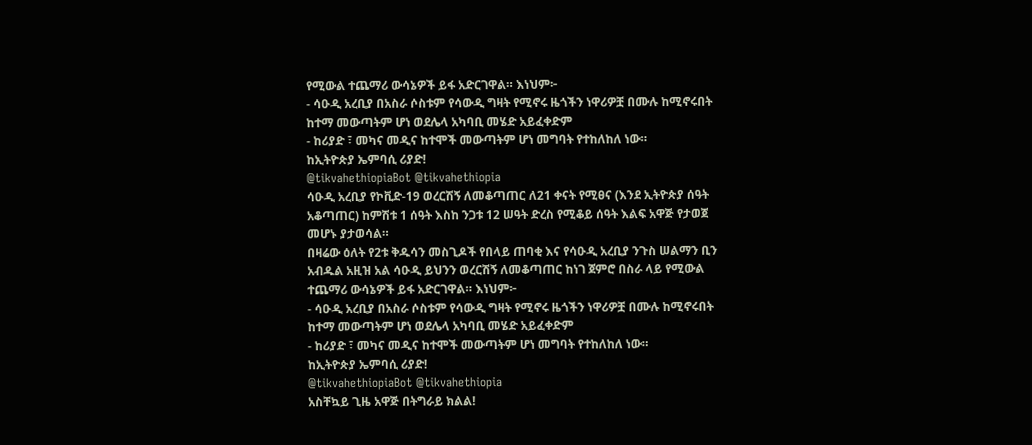የሚውል ተጨማሪ ውሳኔዎች ይፋ አድርገዋል። እነህም፦
- ሳዑዲ አረቢያ በአስራ ሶስቱም የሳውዲ ግዛት የሚኖሩ ዜጎችን ነዋሪዎቿ በሙሉ ከሚኖሩበት ከተማ መውጣትም ሆነ ወደሌላ አካባቢ መሄድ አይፈቀድም
- ከሪያድ ፣ መካና መዲና ከተሞች መውጣትም ሆነ መግባት የተከለከለ ነው።
ከኢትዮጵያ ኤምባሲ ሪያድ!
@tikvahethiopiaBot @tikvahethiopia
ሳዑዲ አረቢያ የኮቪድ-19 ወረርሽኝ ለመቆጣጠር ለ21 ቀናት የሚፀና (እንደ ኢትዮጵያ ሰዓት አቆጣጠር) ከምሽቱ 1 ሰዓት እስከ ንጋቱ 12 ሠዓት ድረስ የሚቆይ ሰዓት እልፍ አዋጅ የታወጀ መሆኑ ያታወሳል።
በዛሬው ዕለት የ2ቱ ቅዱሳን መስጊዶች የበላይ ጠባቂ እና የሳዑዲ አረቢያ ንጉስ ሠልማን ቢን አብዱል አዚዝ አል ሳዑዲ ይህንን ወረርሽኝ ለመቆጣጠር ከነገ ጀምሮ በስራ ላይ የሚውል ተጨማሪ ውሳኔዎች ይፋ አድርገዋል። እነህም፦
- ሳዑዲ አረቢያ በአስራ ሶስቱም የሳውዲ ግዛት የሚኖሩ ዜጎችን ነዋሪዎቿ በሙሉ ከሚኖሩበት ከተማ መውጣትም ሆነ ወደሌላ አካባቢ መሄድ አይፈቀድም
- ከሪያድ ፣ መካና መዲና ከተሞች መውጣትም ሆነ መግባት የተከለከለ ነው።
ከኢትዮጵያ ኤምባሲ ሪያድ!
@tikvahethiopiaBot @tikvahethiopia
አስቸኳይ ጊዜ አዋጅ በትግራይ ክልል!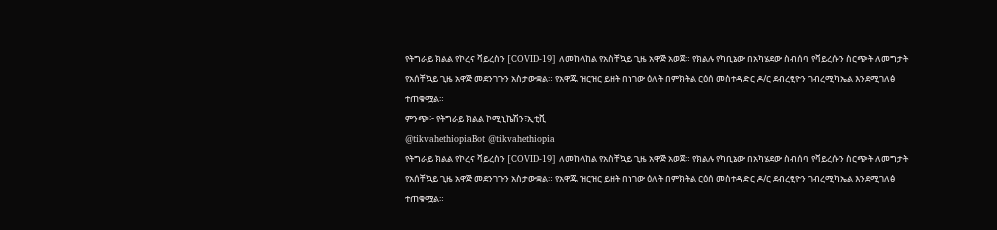የትግራይ ክልል የኮረና ቫይረስን [COVID-19] ለመከላከል የአስቸኳይ ጊዜ አዋጅ አወጀ። የክልሉ የካቢኔው በአካሄደው ስብሰባ የቫይረሱን ስርጭት ለመግታት የአሰቸኳይ ጊዜ አዋጅ መደንገጉን አስታውቋል። የአዋጁ ዝርዝር ይዘት በነገው ዕለት በምክትል ርዕሰ መስተዳድር ዶ/ር ደብረፂዮን ገብረሚካኤል እንደሚገለፅ ተጠቁሟል።
ምንጭ፦ የትግራይ ክልል ኮሚኒኬሽን፣ኢቲቪ
@tikvahethiopiaBot @tikvahethiopia
የትግራይ ክልል የኮረና ቫይረስን [COVID-19] ለመከላከል የአስቸኳይ ጊዜ አዋጅ አወጀ። የክልሉ የካቢኔው በአካሄደው ስብሰባ የቫይረሱን ስርጭት ለመግታት የአሰቸኳይ ጊዜ አዋጅ መደንገጉን አስታውቋል። የአዋጁ ዝርዝር ይዘት በነገው ዕለት በምክትል ርዕሰ መስተዳድር ዶ/ር ደብረፂዮን ገብረሚካኤል እንደሚገለፅ ተጠቁሟል።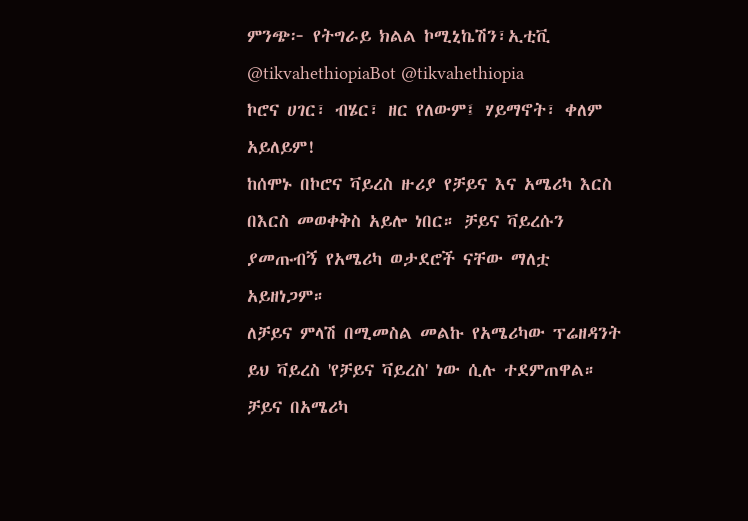ምንጭ፦ የትግራይ ክልል ኮሚኒኬሽን፣ኢቲቪ
@tikvahethiopiaBot @tikvahethiopia
ኮሮና ሀገር፣ ብሄር፣ ዘር የለውም፤ ሃይማኖት፣ ቀለም አይለይም!
ከሰሞኑ በኮሮና ቫይረስ ዙሪያ የቻይና እና አሜሪካ እርስ በእርስ መወቀቅስ አይሎ ነበር። ቻይና ቫይረሱን ያመጡብኝ የአሜሪካ ወታደሮች ናቸው ማለቷ አይዘነጋም።
ለቻይና ምላሽ በሚመስል መልኩ የአሜሪካው ፕሬዘዳንት ይህ ቫይረስ 'የቻይና ቫይረስ' ነው ሲሉ ተደምጠዋል። ቻይና በአሜሪካ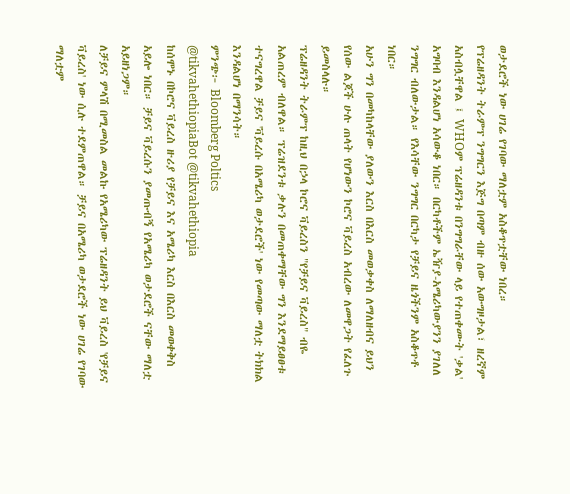ወታደሮች ነው ሀገሬ የገባው ማለቷም አስቆጥቷቸው ነበረ።
የፕሬዘዳንት ትራምፕ ንግግርን እጅግ በጣም ብዙ ሰው አውግዞታል፣ ዘረኛም አስብሏቸዋል ፤ WHOም ፕሬዘዳንቱ በንግግራቸው ላይ የተጠቀሙት 'ቃል' አግባብ እንዳልሆነ አሳውቆ ነበር። በርካቶችም ኤዥያ-አሜሪካውያንን ያገለለ ንግግር ብለውታል። የእሳቸው ንግግር በርካታ የቻይና ዜጎችንም አስቆጥቶ ነበር።
አሁን ግን በመካከላቸው ያለውን እርስ በእርስ መወቃቀስ ለማለዘብና ይህን የሰው ልጆች ሁሉ ጠላት የሆነውን ኮሮና ቫይረስ አብረው ለመዋጋት የፈለጉ ይመስላሉ።
ፕሬዘዳንት ትራምፕ ከዚህ በኃላ ኮሮና ቫይረስን "የቻይና ቫይረስ" ብዬ አልጠረም ብለዋል። ፕሬዝደንቱ ቃሉን በመጠቀማቸው ግን እንደማይፀፀቱ ተናግረዋል ቻይና 'ቫይረሱ በአሜሪካ ወታደሮች' ነው የመጣው ማለቷ ትክክል እንዳልሆነ በማንሳት።
ምንጭ፦ Bloomberg Poltics
@tikvahethiopiaBot @tikvahethiopia
ከሰሞኑ በኮሮና ቫይረስ ዙሪያ የቻይና እና አሜሪካ እርስ በእርስ መወቀቅስ አይሎ ነበር። ቻይና ቫይረሱን ያመጡብኝ የአሜሪካ ወታደሮች ናቸው ማለቷ አይዘነጋም።
ለቻይና ምላሽ በሚመስል መልኩ የአሜሪካው ፕሬዘዳንት ይህ ቫይረስ 'የቻይና ቫይረስ' ነው ሲሉ ተደምጠዋል። ቻይና በአሜሪካ ወታደሮች ነው ሀገሬ የገባው ማለቷም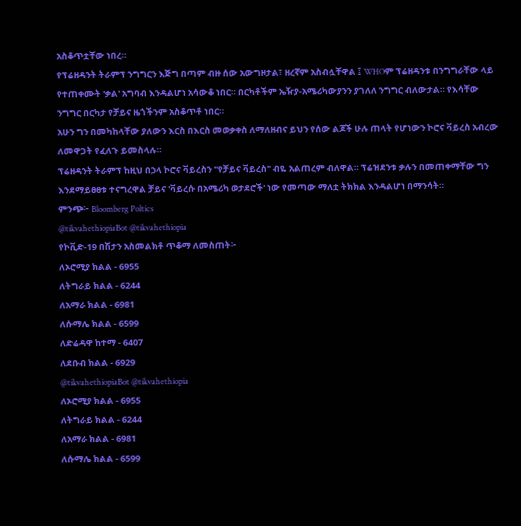አስቆጥቷቸው ነበረ።
የፕሬዘዳንት ትራምፕ ንግግርን እጅግ በጣም ብዙ ሰው አውግዞታል፣ ዘረኛም አስብሏቸዋል ፤ WHOም ፕሬዘዳንቱ በንግግራቸው ላይ የተጠቀሙት 'ቃል' አግባብ እንዳልሆነ አሳውቆ ነበር። በርካቶችም ኤዥያ-አሜሪካውያንን ያገለለ ንግግር ብለውታል። የእሳቸው ንግግር በርካታ የቻይና ዜጎችንም አስቆጥቶ ነበር።
አሁን ግን በመካከላቸው ያለውን እርስ በእርስ መወቃቀስ ለማለዘብና ይህን የሰው ልጆች ሁሉ ጠላት የሆነውን ኮሮና ቫይረስ አብረው ለመዋጋት የፈለጉ ይመስላሉ።
ፕሬዘዳንት ትራምፕ ከዚህ በኃላ ኮሮና ቫይረስን "የቻይና ቫይረስ" ብዬ አልጠረም ብለዋል። ፕሬዝደንቱ ቃሉን በመጠቀማቸው ግን እንደማይፀፀቱ ተናግረዋል ቻይና 'ቫይረሱ በአሜሪካ ወታደሮች' ነው የመጣው ማለቷ ትክክል እንዳልሆነ በማንሳት።
ምንጭ፦ Bloomberg Poltics
@tikvahethiopiaBot @tikvahethiopia
የኮቪድ-19 በሽታን አስመልክቶ ጥቆማ ለመስጠት፦
ለኦሮሚያ ክልል - 6955
ለትግራይ ክልል - 6244
ለአማራ ክልል - 6981
ለሱማሌ ክልል - 6599
ለድሬዳዋ ከተማ - 6407
ለደቡብ ክልል - 6929
@tikvahethiopiaBot @tikvahethiopia
ለኦሮሚያ ክልል - 6955
ለትግራይ ክልል - 6244
ለአማራ ክልል - 6981
ለሱማሌ ክልል - 6599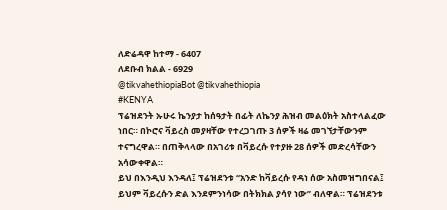ለድሬዳዋ ከተማ - 6407
ለደቡብ ክልል - 6929
@tikvahethiopiaBot @tikvahethiopia
#KENYA
ፕሬዝደንት ኡሁሩ ኬንያታ ከሰዓታት በፊት ለኬንያ ሕዝብ መልዕክት አስተላልፈው ነበር። በኮሮና ቫይረስ መያዛቸው የተረጋገጡ 3 ሰዎች ዛሬ መገኘታቸውንም ተናግረዋል። በጠቅላላው በአገሪቱ በቫይረሱ የተያዙ 28 ሰዎች መድረሳቸውን አሳውቀዋል።
ይህ በእንዲህ እንዳለ፤ ፕሬዝደንቱ “አንድ ከቫይረሱ የዳነ ሰው አስመዝግበናል፤ ይህም ቫይረሱን ድል እንደምንነሳው በትክክል ያሳየ ነው” ብለዋል። ፕሬዝደንቱ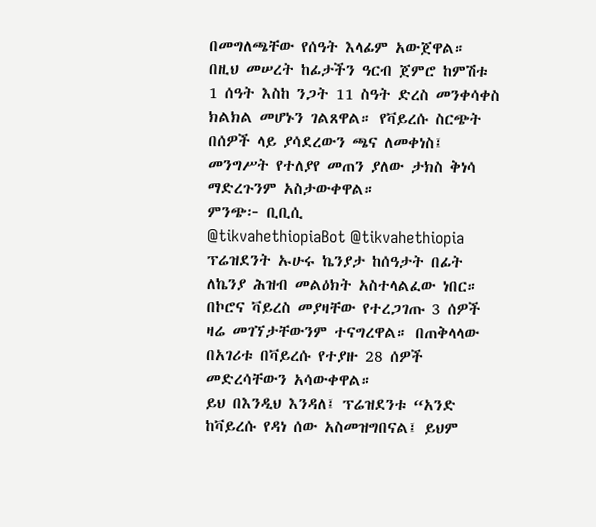በመግለጫቸው የሰዓት እላፊም አውጀዋል።
በዚህ መሠረት ከፊታችን ዓርብ ጀምሮ ከምሽቱ 1 ሰዓት እስከ ንጋት 11 ስዓት ድረስ መንቀሳቀስ ክልክል መሆኑን ገልጸዋል። የቫይረሱ ስርጭት በሰዎች ላይ ያሳደረውን ጫና ለመቀነስ፤ መንግሥት የተለያየ መጠን ያለው ታክስ ቅነሳ ማድረጉንም አስታውቀዋል።
ምንጭ፦ ቢቢሲ
@tikvahethiopiaBot @tikvahethiopia
ፕሬዝደንት ኡሁሩ ኬንያታ ከሰዓታት በፊት ለኬንያ ሕዝብ መልዕክት አስተላልፈው ነበር። በኮሮና ቫይረስ መያዛቸው የተረጋገጡ 3 ሰዎች ዛሬ መገኘታቸውንም ተናግረዋል። በጠቅላላው በአገሪቱ በቫይረሱ የተያዙ 28 ሰዎች መድረሳቸውን አሳውቀዋል።
ይህ በእንዲህ እንዳለ፤ ፕሬዝደንቱ “አንድ ከቫይረሱ የዳነ ሰው አስመዝግበናል፤ ይህም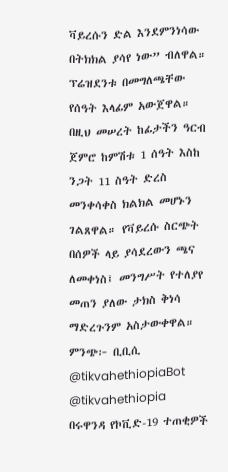ቫይረሱን ድል እንደምንነሳው በትክክል ያሳየ ነው” ብለዋል። ፕሬዝደንቱ በመግለጫቸው የሰዓት እላፊም አውጀዋል።
በዚህ መሠረት ከፊታችን ዓርብ ጀምሮ ከምሽቱ 1 ሰዓት እስከ ንጋት 11 ስዓት ድረስ መንቀሳቀስ ክልክል መሆኑን ገልጸዋል። የቫይረሱ ስርጭት በሰዎች ላይ ያሳደረውን ጫና ለመቀነስ፤ መንግሥት የተለያየ መጠን ያለው ታክስ ቅነሳ ማድረጉንም አስታውቀዋል።
ምንጭ፦ ቢቢሲ
@tikvahethiopiaBot @tikvahethiopia
በሩዋንዳ የኮቪድ-19 ተጠቂዎች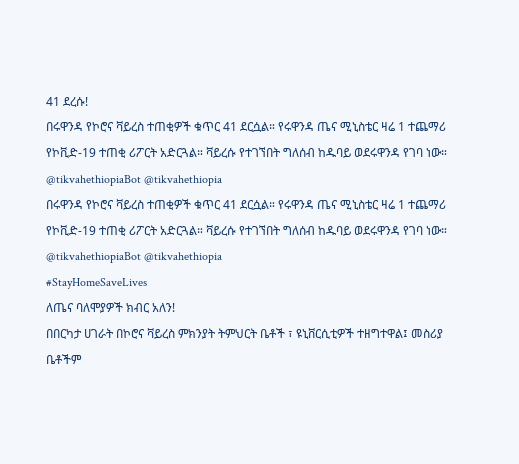41 ደረሱ!
በሩዋንዳ የኮሮና ቫይረስ ተጠቂዎች ቁጥር 41 ደርሷል። የሩዋንዳ ጤና ሚኒስቴር ዛሬ 1 ተጨማሪ የኮቪድ-19 ተጠቂ ሪፖርት አድርጓል። ቫይረሱ የተገኘበት ግለሰብ ከዱባይ ወደሩዋንዳ የገባ ነው።
@tikvahethiopiaBot @tikvahethiopia
በሩዋንዳ የኮሮና ቫይረስ ተጠቂዎች ቁጥር 41 ደርሷል። የሩዋንዳ ጤና ሚኒስቴር ዛሬ 1 ተጨማሪ የኮቪድ-19 ተጠቂ ሪፖርት አድርጓል። ቫይረሱ የተገኘበት ግለሰብ ከዱባይ ወደሩዋንዳ የገባ ነው።
@tikvahethiopiaBot @tikvahethiopia
#StayHomeSaveLives
ለጤና ባለሞያዎች ክብር አለን!
በበርካታ ሀገራት በኮሮና ቫይረስ ምክንያት ትምህርት ቤቶች ፣ ዩኒቨርሲቲዎች ተዘግተዋል፤ መስሪያ ቤቶችም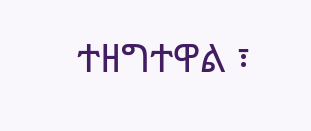ተዘግተዋል ፣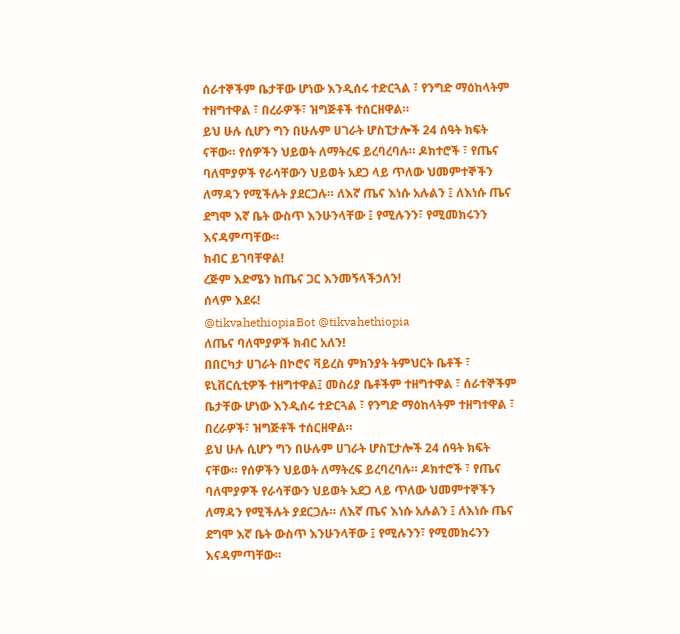ሰራተኞችም ቤታቸው ሆነው እንዲሰሩ ተድርጓል ፣ የንግድ ማዕከላትም ተዘግተዋል ፣ በረራዎች፣ ዝግጅቶች ተሰርዘዋል።
ይህ ሁሉ ሲሆን ግን በሁሉም ሀገራት ሆስፒታሎች 24 ሰዓት ክፍት ናቸው። የሰዎችን ህይወት ለማትረፍ ይረባረባሉ። ዶክተሮች ፣ የጤና ባለሞያዎች የራሳቸውን ህይወት አደጋ ላይ ጥለው ህመምተኞችን ለማዳን የሚችሉት ያደርጋሉ። ለእኛ ጤና እነሱ አሉልን ፤ ለእነሱ ጤና ደግሞ እኛ ቤት ውስጥ እንሁንላቸው ፤ የሚሉንን፣ የሚመክሩንን እናዳምጣቸው።
ክብር ይገባቸዋል!
ረጅም እድሜን ከጤና ጋር እንመኝላችኃለን!
ሰላም እደሩ!
@tikvahethiopiaBot @tikvahethiopia
ለጤና ባለሞያዎች ክብር አለን!
በበርካታ ሀገራት በኮሮና ቫይረስ ምክንያት ትምህርት ቤቶች ፣ ዩኒቨርሲቲዎች ተዘግተዋል፤ መስሪያ ቤቶችም ተዘግተዋል ፣ ሰራተኞችም ቤታቸው ሆነው እንዲሰሩ ተድርጓል ፣ የንግድ ማዕከላትም ተዘግተዋል ፣ በረራዎች፣ ዝግጅቶች ተሰርዘዋል።
ይህ ሁሉ ሲሆን ግን በሁሉም ሀገራት ሆስፒታሎች 24 ሰዓት ክፍት ናቸው። የሰዎችን ህይወት ለማትረፍ ይረባረባሉ። ዶክተሮች ፣ የጤና ባለሞያዎች የራሳቸውን ህይወት አደጋ ላይ ጥለው ህመምተኞችን ለማዳን የሚችሉት ያደርጋሉ። ለእኛ ጤና እነሱ አሉልን ፤ ለእነሱ ጤና ደግሞ እኛ ቤት ውስጥ እንሁንላቸው ፤ የሚሉንን፣ የሚመክሩንን እናዳምጣቸው።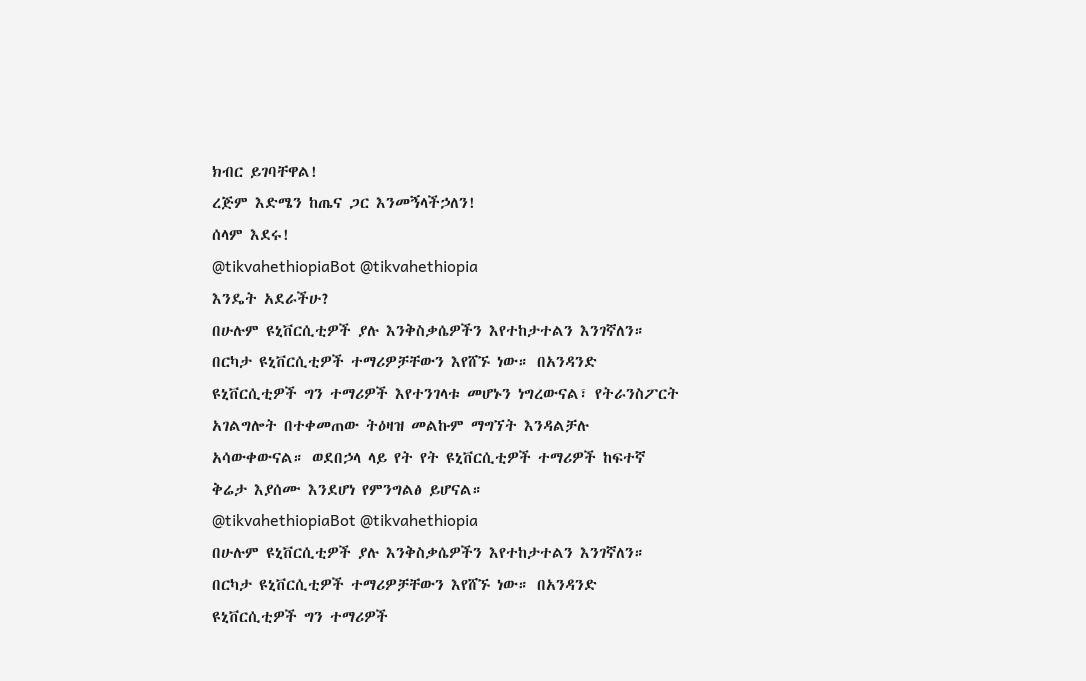ክብር ይገባቸዋል!
ረጅም እድሜን ከጤና ጋር እንመኝላችኃለን!
ሰላም እደሩ!
@tikvahethiopiaBot @tikvahethiopia
እንዴት አደራችሁ?
በሁሉም ዩኒቨርሲቲዎች ያሉ እንቅስቃሴዎችን እየተከታተልን እንገኛለን። በርካታ ዩኒቨርሲቲዎች ተማሪዎቻቸውን እየሸኙ ነው። በአንዳንድ ዩኒቨርሲቲዎች ግን ተማሪዎች እየተንገላቱ መሆኑን ነግረውናል፣ የትራንስፖርት አገልግሎት በተቀመጠው ትዕዛዝ መልኩም ማግኘት እንዳልቻሉ አሳውቀውናል። ወደበኃላ ላይ የት የት ዩኒቨርሲቲዎች ተማሪዎች ከፍተኛ ቅሬታ እያሰሙ እንደሆነ የምንግልፅ ይሆናል።
@tikvahethiopiaBot @tikvahethiopia
በሁሉም ዩኒቨርሲቲዎች ያሉ እንቅስቃሴዎችን እየተከታተልን እንገኛለን። በርካታ ዩኒቨርሲቲዎች ተማሪዎቻቸውን እየሸኙ ነው። በአንዳንድ ዩኒቨርሲቲዎች ግን ተማሪዎች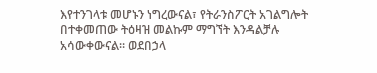እየተንገላቱ መሆኑን ነግረውናል፣ የትራንስፖርት አገልግሎት በተቀመጠው ትዕዛዝ መልኩም ማግኘት እንዳልቻሉ አሳውቀውናል። ወደበኃላ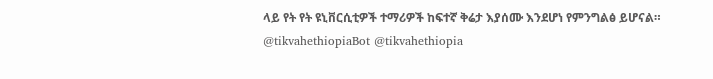ላይ የት የት ዩኒቨርሲቲዎች ተማሪዎች ከፍተኛ ቅሬታ እያሰሙ እንደሆነ የምንግልፅ ይሆናል።
@tikvahethiopiaBot @tikvahethiopia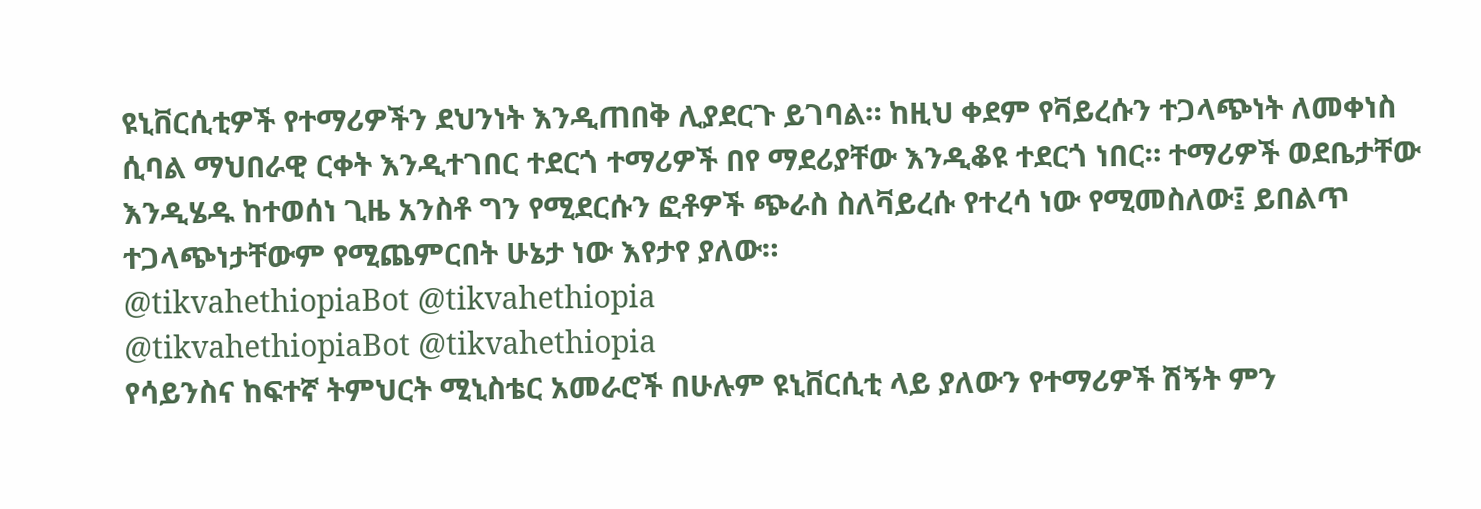ዩኒቨርሲቲዎች የተማሪዎችን ደህንነት እንዲጠበቅ ሊያደርጉ ይገባል። ከዚህ ቀደም የቫይረሱን ተጋላጭነት ለመቀነስ ሲባል ማህበራዊ ርቀት እንዲተገበር ተደርጎ ተማሪዎች በየ ማደሪያቸው እንዲቆዩ ተደርጎ ነበር። ተማሪዎች ወደቤታቸው እንዲሄዱ ከተወሰነ ጊዜ አንስቶ ግን የሚደርሱን ፎቶዎች ጭራስ ስለቫይረሱ የተረሳ ነው የሚመስለው፤ ይበልጥ ተጋላጭነታቸውም የሚጨምርበት ሁኔታ ነው እየታየ ያለው።
@tikvahethiopiaBot @tikvahethiopia
@tikvahethiopiaBot @tikvahethiopia
የሳይንስና ከፍተኛ ትምህርት ሚኒስቴር አመራሮች በሁሉም ዩኒቨርሲቲ ላይ ያለውን የተማሪዎች ሽኝት ምን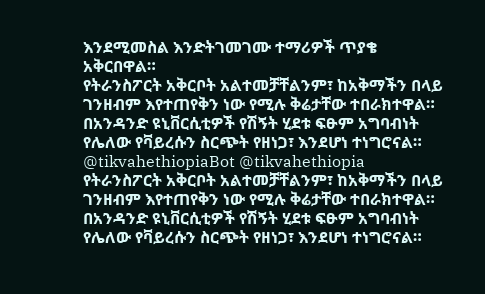እንደሚመስል እንድትገመገሙ ተማሪዎች ጥያቄ አቅርበዋል።
የትራንስፖርት አቅርቦት አልተመቻቸልንም፣ ከአቅማችን በላይ ገንዘብም እየተጠየቅን ነው የሚሉ ቅሬታቸው ተበራክተዋል።
በአንዳንድ ዩኒቨርሲቲዎች የሽኝት ሂደቱ ፍፁም አግባብነት የሌለው የቫይረሱን ስርጭት የዘነጋ፣ እንደሆነ ተነግሮናል።
@tikvahethiopiaBot @tikvahethiopia
የትራንስፖርት አቅርቦት አልተመቻቸልንም፣ ከአቅማችን በላይ ገንዘብም እየተጠየቅን ነው የሚሉ ቅሬታቸው ተበራክተዋል።
በአንዳንድ ዩኒቨርሲቲዎች የሽኝት ሂደቱ ፍፁም አግባብነት የሌለው የቫይረሱን ስርጭት የዘነጋ፣ እንደሆነ ተነግሮናል።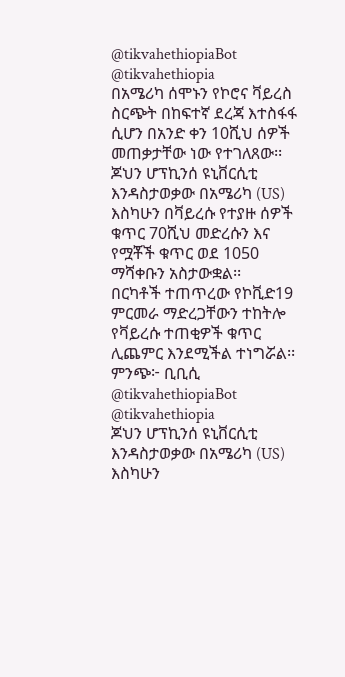@tikvahethiopiaBot @tikvahethiopia
በአሜሪካ ሰሞኑን የኮሮና ቫይረስ ስርጭት በከፍተኛ ደረጃ እተስፋፋ ሲሆን በአንድ ቀን 10ሺህ ሰዎች መጠቃታቸው ነው የተገለጸው፡፡
ጆህን ሆፕኪንሰ ዩኒቨርሲቲ እንዳስታወቃው በአሜሪካ (US) እስካሁን በቫይረሱ የተያዙ ሰዎች ቁጥር 70ሺህ መድረሱን እና የሟቾች ቁጥር ወደ 1050 ማሻቀቡን አስታውቋል፡፡
በርካቶች ተጠጥረው የኮቪድ19 ምርመራ ማድረጋቸውን ተከትሎ የቫይረሱ ተጠቂዎች ቁጥር ሊጨምር እንደሚችል ተነግሯል፡፡
ምንጭ፦ ቢቢሲ
@tikvahethiopiaBot @tikvahethiopia
ጆህን ሆፕኪንሰ ዩኒቨርሲቲ እንዳስታወቃው በአሜሪካ (US) እስካሁን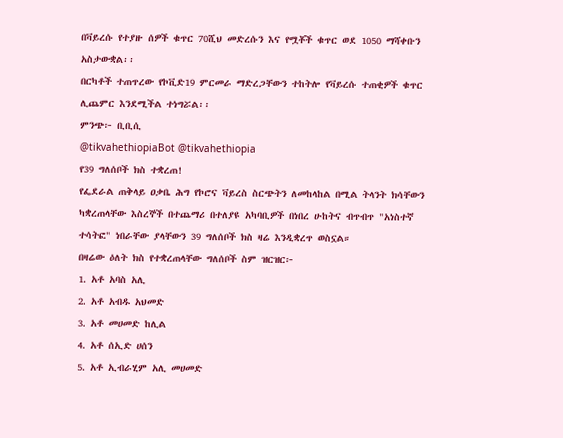በቫይረሱ የተያዙ ሰዎች ቁጥር 70ሺህ መድረሱን እና የሟቾች ቁጥር ወደ 1050 ማሻቀቡን አስታውቋል፡፡
በርካቶች ተጠጥረው የኮቪድ19 ምርመራ ማድረጋቸውን ተከትሎ የቫይረሱ ተጠቂዎች ቁጥር ሊጨምር እንደሚችል ተነግሯል፡፡
ምንጭ፦ ቢቢሲ
@tikvahethiopiaBot @tikvahethiopia
የ39 ግለሰቦች ክስ ተቋረጠ!
የፌደራል ጠቅላይ ዐቃቤ ሕግ የኮሮና ቫይረስ ስርጭትን ለመከላከል በሚል ትላንት ክሳቸውን ካቋረጠላቸው እስረኞች በተጨማሪ በተለያዩ አካባቢዎች በነበረ ሁከትና ብጥብጥ "አነስተኛ ተሳትፎ" ነበራቸው ያላቸውን 39 ግለሰቦች ክስ ዛሬ እንዲቋረጥ ወስኗል።
በዛሬው ዕለት ክስ የተቋረጠላቸው ግለሰቦች ስም ዝርዝር፦
1. አቶ አባስ አሊ
2. አቶ አብዱ አህመድ
3. አቶ መሀመድ ከሊል
4. አቶ ሰኢድ ሀሰን
5. አቶ ኢብራሂም አሊ መሀመድ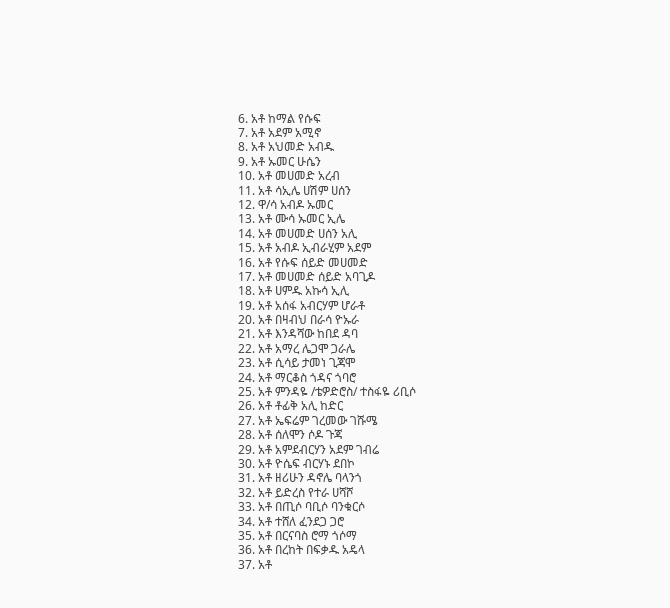6. አቶ ከማል የሱፍ
7. አቶ አደም አሚኖ
8. አቶ አህመድ አብዱ
9. አቶ ኡመር ሁሴን
10. አቶ መሀመድ አረብ
11. አቶ ሳኢሌ ሀሽም ሀሰን
12. ዋ/ሳ አብዶ ኡመር
13. አቶ ሙሳ ኡመር ኢሌ
14. አቶ መሀመድ ሀሰን አሊ
15. አቶ አብዶ ኢብራሂም አደም
16. አቶ የሱፍ ሰይድ መሀመድ
17. አቶ መሀመድ ሰይድ አባጊዶ
18. አቶ ሀምዱ አኩሳ ኢሊ
19. አቶ አሰፋ አብርሃም ሆራቶ
20. አቶ በዛብህ በራሳ ዮኡራ
21. አቶ እንዳሻው ከበደ ዳባ
22. አቶ አማረ ሌጋሞ ጋራሌ
23. አቶ ሲሳይ ታመነ ጊጃሞ
24. አቶ ማርቆስ ጎዳና ጎባሮ
25. አቶ ምንዳዬ /ቴዎድሮስ/ ተስፋዬ ሪቢሶ
26. አቶ ቶፊቅ አሊ ከድር
27. አቶ ኤፍሬም ገረመው ገሹሜ
28. አቶ ሰለሞን ሶዶ ጉጃ
29. አቶ አምደብርሃን አደም ገብሬ
30. አቶ ዮሴፍ ብርሃኑ ደበኮ
31. አቶ ዘሪሁን ዳኖሌ ባላንጎ
32. አቶ ይድረስ የተራ ሀሻሾ
33. አቶ በጢሶ ባቢሶ ባንቁርሶ
34. አቶ ተሸለ ፈንደጋ ጋሮ
35. አቶ በርናባስ ሮማ ጎሶማ
36. አቶ በረከት በፍቃዱ አዴላ
37. አቶ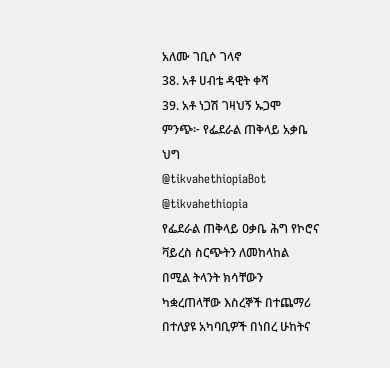አለሙ ገቢሶ ገላኖ
38. አቶ ሀብቴ ዳዊት ቀሻ
39. አቶ ነጋሽ ገዛህኝ ኡጋሞ
ምንጭ፦ የፌደራል ጠቅላይ አቃቤ ህግ
@tikvahethiopiaBot @tikvahethiopia
የፌደራል ጠቅላይ ዐቃቤ ሕግ የኮሮና ቫይረስ ስርጭትን ለመከላከል በሚል ትላንት ክሳቸውን ካቋረጠላቸው እስረኞች በተጨማሪ በተለያዩ አካባቢዎች በነበረ ሁከትና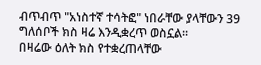ብጥብጥ "አነስተኛ ተሳትፎ" ነበራቸው ያላቸውን 39 ግለሰቦች ክስ ዛሬ እንዲቋረጥ ወስኗል።
በዛሬው ዕለት ክስ የተቋረጠላቸው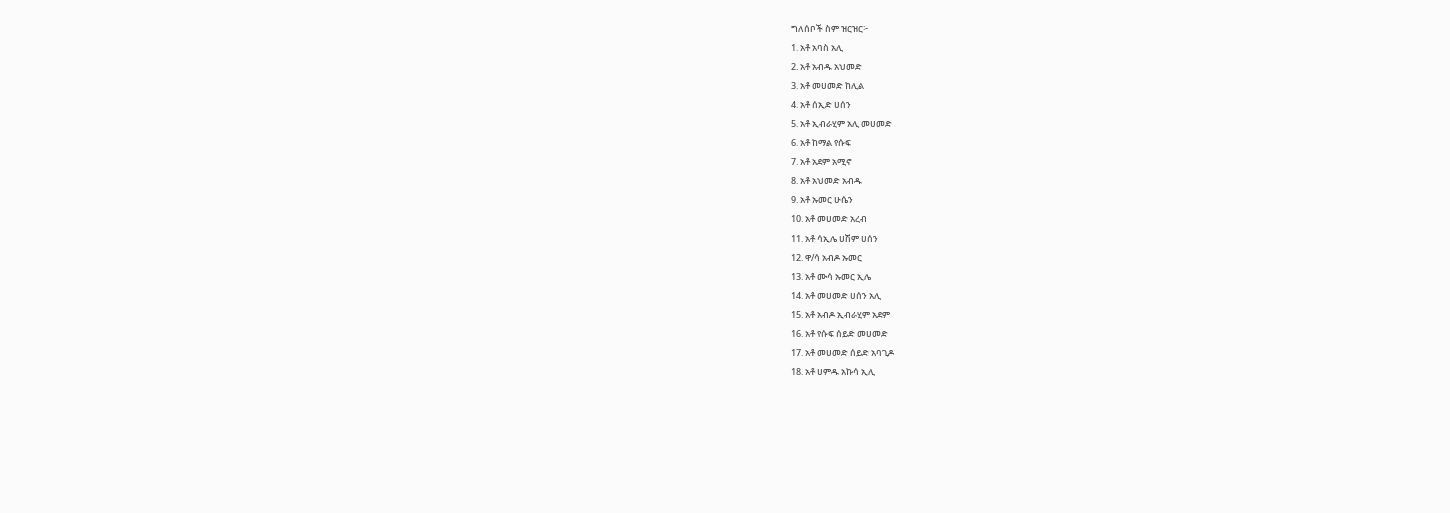ግለሰቦች ስም ዝርዝር፦
1. አቶ አባስ አሊ
2. አቶ አብዱ አህመድ
3. አቶ መሀመድ ከሊል
4. አቶ ሰኢድ ሀሰን
5. አቶ ኢብራሂም አሊ መሀመድ
6. አቶ ከማል የሱፍ
7. አቶ አደም አሚኖ
8. አቶ አህመድ አብዱ
9. አቶ ኡመር ሁሴን
10. አቶ መሀመድ አረብ
11. አቶ ሳኢሌ ሀሽም ሀሰን
12. ዋ/ሳ አብዶ ኡመር
13. አቶ ሙሳ ኡመር ኢሌ
14. አቶ መሀመድ ሀሰን አሊ
15. አቶ አብዶ ኢብራሂም አደም
16. አቶ የሱፍ ሰይድ መሀመድ
17. አቶ መሀመድ ሰይድ አባጊዶ
18. አቶ ሀምዱ አኩሳ ኢሊ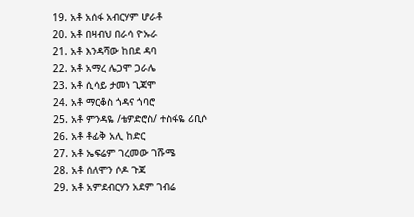19. አቶ አሰፋ አብርሃም ሆራቶ
20. አቶ በዛብህ በራሳ ዮኡራ
21. አቶ እንዳሻው ከበደ ዳባ
22. አቶ አማረ ሌጋሞ ጋራሌ
23. አቶ ሲሳይ ታመነ ጊጃሞ
24. አቶ ማርቆስ ጎዳና ጎባሮ
25. አቶ ምንዳዬ /ቴዎድሮስ/ ተስፋዬ ሪቢሶ
26. አቶ ቶፊቅ አሊ ከድር
27. አቶ ኤፍሬም ገረመው ገሹሜ
28. አቶ ሰለሞን ሶዶ ጉጃ
29. አቶ አምደብርሃን አደም ገብሬ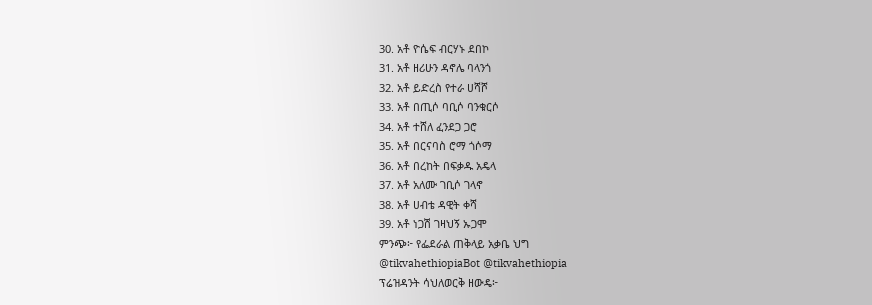30. አቶ ዮሴፍ ብርሃኑ ደበኮ
31. አቶ ዘሪሁን ዳኖሌ ባላንጎ
32. አቶ ይድረስ የተራ ሀሻሾ
33. አቶ በጢሶ ባቢሶ ባንቁርሶ
34. አቶ ተሸለ ፈንደጋ ጋሮ
35. አቶ በርናባስ ሮማ ጎሶማ
36. አቶ በረከት በፍቃዱ አዴላ
37. አቶ አለሙ ገቢሶ ገላኖ
38. አቶ ሀብቴ ዳዊት ቀሻ
39. አቶ ነጋሽ ገዛህኝ ኡጋሞ
ምንጭ፦ የፌደራል ጠቅላይ አቃቤ ህግ
@tikvahethiopiaBot @tikvahethiopia
ፕሬዝዳንት ሳህለወርቅ ዘውዴ፦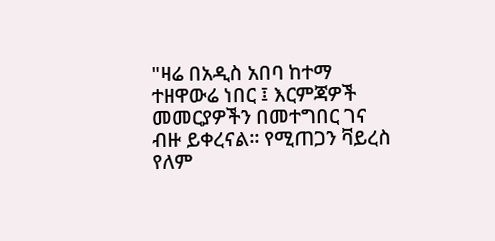"ዛሬ በአዲስ አበባ ከተማ ተዘዋውሬ ነበር ፤ እርምጃዎች መመርያዎችን በመተግበር ገና ብዙ ይቀረናል። የሚጠጋን ቫይረስ የለም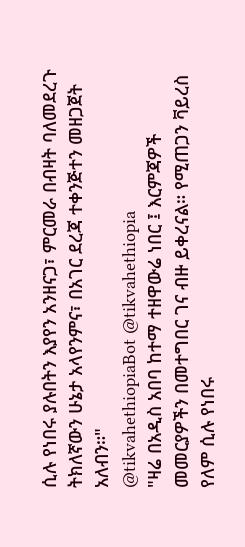ሲሉ የነበሩ ያሉበትን እያየን አንዘናጋ፣ ምርመራ በብዛት ባለመደረጉ ትክለኛውን ሁኔታ አላየንምና፣ በአገር ደረጃ ተቀንጅተን መዘጋጀት አለብን።"
@tikvahethiopiaBot @tikvahethiopia
"ዛሬ በአዲስ አበባ ከተማ ተዘዋውሬ ነበር ፤ እርምጃዎች መመርያዎችን በመተግበር ገና ብዙ ይቀረናል። የሚጠጋን ቫይረስ የለም ሲሉ የነበሩ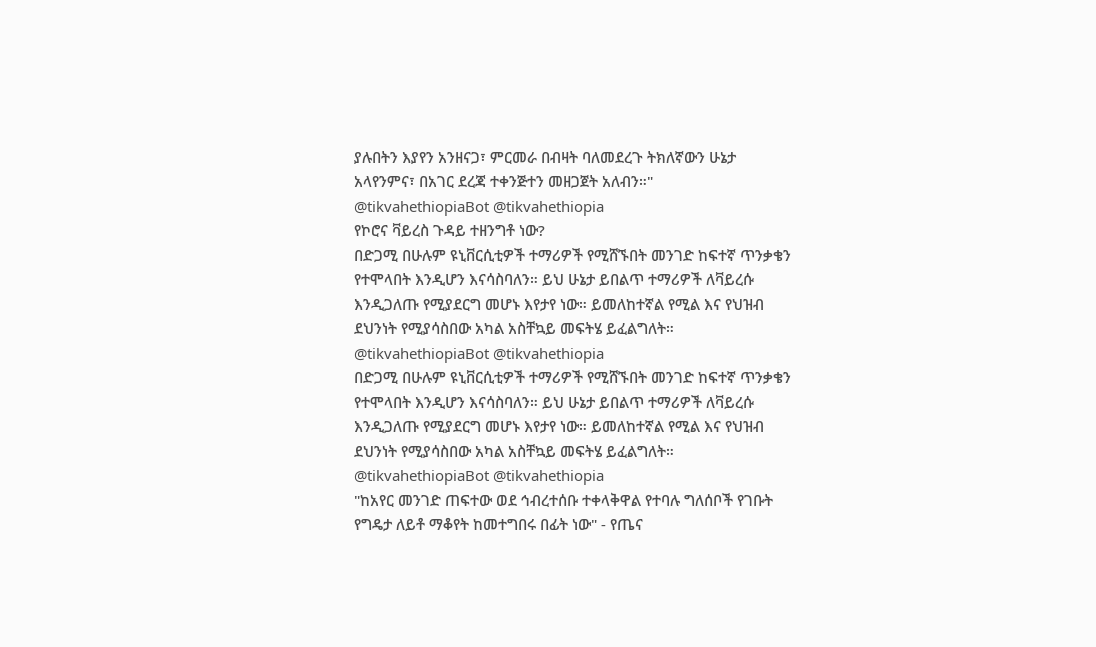ያሉበትን እያየን አንዘናጋ፣ ምርመራ በብዛት ባለመደረጉ ትክለኛውን ሁኔታ አላየንምና፣ በአገር ደረጃ ተቀንጅተን መዘጋጀት አለብን።"
@tikvahethiopiaBot @tikvahethiopia
የኮሮና ቫይረስ ጉዳይ ተዘንግቶ ነው?
በድጋሚ በሁሉም ዩኒቨርሲቲዎች ተማሪዎች የሚሸኙበት መንገድ ከፍተኛ ጥንቃቄን የተሞላበት እንዲሆን እናሳስባለን። ይህ ሁኔታ ይበልጥ ተማሪዎች ለቫይረሱ እንዲጋለጡ የሚያደርግ መሆኑ እየታየ ነው። ይመለከተኛል የሚል እና የህዝብ ደህንነት የሚያሳስበው አካል አስቸኳይ መፍትሄ ይፈልግለት።
@tikvahethiopiaBot @tikvahethiopia
በድጋሚ በሁሉም ዩኒቨርሲቲዎች ተማሪዎች የሚሸኙበት መንገድ ከፍተኛ ጥንቃቄን የተሞላበት እንዲሆን እናሳስባለን። ይህ ሁኔታ ይበልጥ ተማሪዎች ለቫይረሱ እንዲጋለጡ የሚያደርግ መሆኑ እየታየ ነው። ይመለከተኛል የሚል እና የህዝብ ደህንነት የሚያሳስበው አካል አስቸኳይ መፍትሄ ይፈልግለት።
@tikvahethiopiaBot @tikvahethiopia
"ከአየር መንገድ ጠፍተው ወደ ኅብረተሰቡ ተቀላቅዋል የተባሉ ግለሰቦች የገቡት የግዴታ ለይቶ ማቆየት ከመተግበሩ በፊት ነው" - የጤና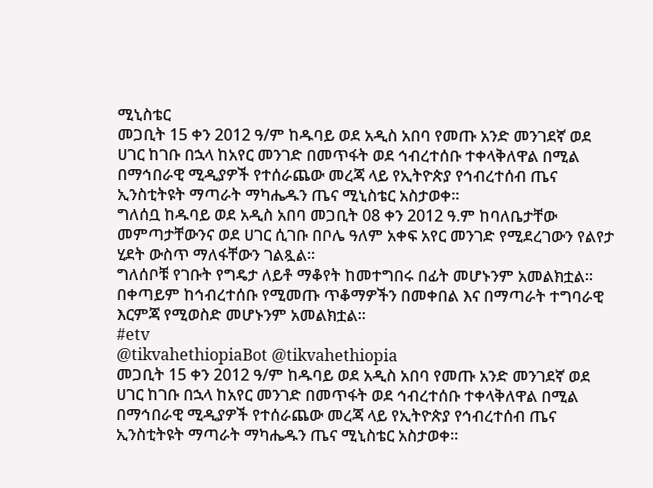ሚኒስቴር
መጋቢት 15 ቀን 2012 ዓ/ም ከዱባይ ወደ አዲስ አበባ የመጡ አንድ መንገደኛ ወደ ሀገር ከገቡ በኋላ ከአየር መንገድ በመጥፋት ወደ ኅብረተሰቡ ተቀላቅለዋል በሚል በማኅበራዊ ሚዲያዎች የተሰራጨው መረጃ ላይ የኢትዮጵያ የኅብረተሰብ ጤና ኢንስቲትዩት ማጣራት ማካሔዱን ጤና ሚኒስቴር አስታወቀ።
ግለሰቧ ከዱባይ ወደ አዲስ አበባ መጋቢት 08 ቀን 2012 ዓ.ም ከባለቤታቸው መምጣታቸውንና ወደ ሀገር ሲገቡ በቦሌ ዓለም አቀፍ አየር መንገድ የሚደረገውን የልየታ ሂደት ውስጥ ማለፋቸውን ገልጿል።
ግለሰቦቹ የገቡት የግዴታ ለይቶ ማቆየት ከመተግበሩ በፊት መሆኑንም አመልክቷል። በቀጣይም ከኅብረተሰቡ የሚመጡ ጥቆማዎችን በመቀበል እና በማጣራት ተግባራዊ እርምጃ የሚወስድ መሆኑንም አመልክቷል።
#etv
@tikvahethiopiaBot @tikvahethiopia
መጋቢት 15 ቀን 2012 ዓ/ም ከዱባይ ወደ አዲስ አበባ የመጡ አንድ መንገደኛ ወደ ሀገር ከገቡ በኋላ ከአየር መንገድ በመጥፋት ወደ ኅብረተሰቡ ተቀላቅለዋል በሚል በማኅበራዊ ሚዲያዎች የተሰራጨው መረጃ ላይ የኢትዮጵያ የኅብረተሰብ ጤና ኢንስቲትዩት ማጣራት ማካሔዱን ጤና ሚኒስቴር አስታወቀ።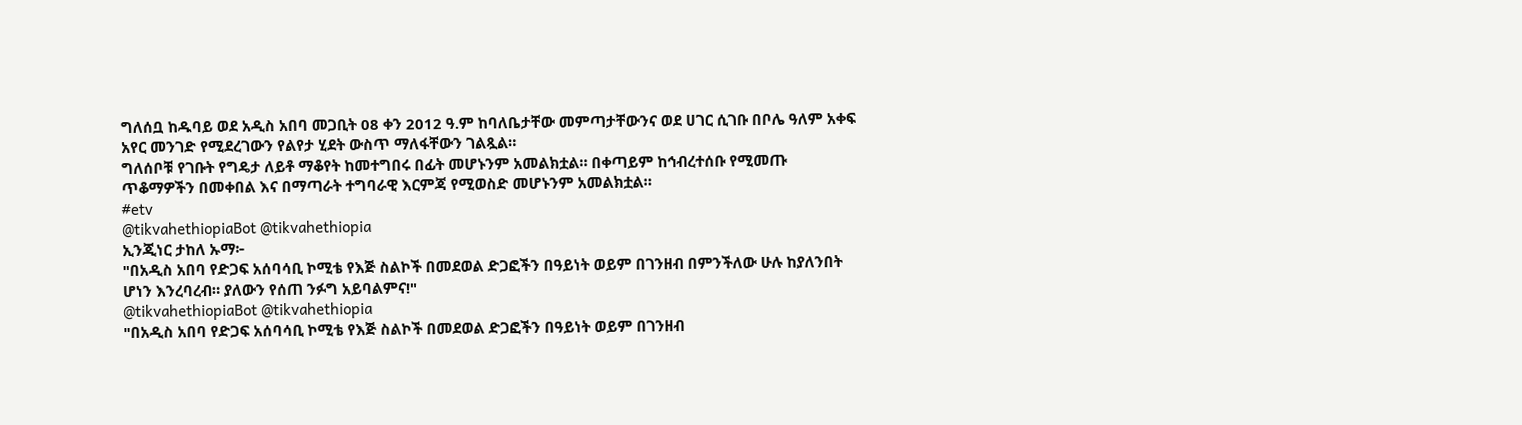ግለሰቧ ከዱባይ ወደ አዲስ አበባ መጋቢት 08 ቀን 2012 ዓ.ም ከባለቤታቸው መምጣታቸውንና ወደ ሀገር ሲገቡ በቦሌ ዓለም አቀፍ አየር መንገድ የሚደረገውን የልየታ ሂደት ውስጥ ማለፋቸውን ገልጿል።
ግለሰቦቹ የገቡት የግዴታ ለይቶ ማቆየት ከመተግበሩ በፊት መሆኑንም አመልክቷል። በቀጣይም ከኅብረተሰቡ የሚመጡ ጥቆማዎችን በመቀበል እና በማጣራት ተግባራዊ እርምጃ የሚወስድ መሆኑንም አመልክቷል።
#etv
@tikvahethiopiaBot @tikvahethiopia
ኢንጂነር ታከለ ኡማ፦
"በአዲስ አበባ የድጋፍ አሰባሳቢ ኮሚቴ የእጅ ስልኮች በመደወል ድጋፎችን በዓይነት ወይም በገንዘብ በምንችለው ሁሉ ከያለንበት ሆነን እንረባረብ። ያለውን የሰጠ ንፉግ አይባልምና!"
@tikvahethiopiaBot @tikvahethiopia
"በአዲስ አበባ የድጋፍ አሰባሳቢ ኮሚቴ የእጅ ስልኮች በመደወል ድጋፎችን በዓይነት ወይም በገንዘብ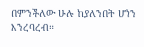በምንችለው ሁሉ ከያለንበት ሆነን እንረባረብ።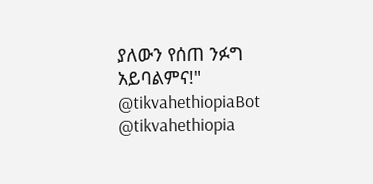ያለውን የሰጠ ንፉግ አይባልምና!"
@tikvahethiopiaBot @tikvahethiopia